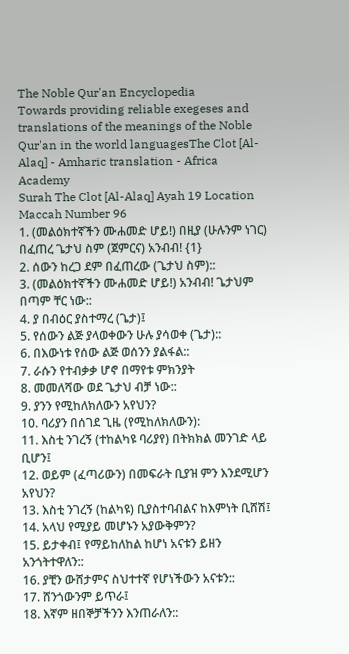The Noble Qur'an Encyclopedia
Towards providing reliable exegeses and translations of the meanings of the Noble Qur'an in the world languagesThe Clot [Al-Alaq] - Amharic translation - Africa Academy
Surah The Clot [Al-Alaq] Ayah 19 Location Maccah Number 96
1. (መልዕክተኛችን ሙሐመድ ሆይ!) በዚያ (ሁሉንም ነገር) በፈጠረ ጌታህ ስም (ጀምርና) አንብብ! {1}
2. ሰውን ከረጋ ደም በፈጠረው (ጌታህ ስም)::
3. (መልዕክተኛችን ሙሐመድ ሆይ!) አንብብ! ጌታህም በጣም ቸር ነው::
4. ያ በብዕር ያስተማረ (ጌታ)፤
5. የሰውን ልጅ ያላወቀውን ሁሉ ያሳወቀ (ጌታ)::
6. በእውነቱ የሰው ልጅ ወሰንን ያልፋል::
7. ራሱን የተብቃቃ ሆኖ በማየቱ ምክንያት
8. መመለሻው ወደ ጌታህ ብቻ ነው::
9. ያንን የሚከለክለውን አየህን?
10. ባሪያን በሰገደ ጊዜ (የሚከለክለውን):
11. እስቲ ንገረኝ (ተከልካዩ ባሪያየ) በትክክል መንገድ ላይ ቢሆን፤
12. ወይም (ፈጣሪውን) በመፍራት ቢያዝ ምን እንደሚሆን አየህን?
13. እስቲ ንገረኝ (ከልካዩ) ቢያስተባብልና ከእምነት ቢሸሽ፤
14. አላህ የሚያይ መሆኑን አያውቅምን?
15. ይታቀብ፤ የማይከለከል ከሆነ አናቱን ይዘን አንጎትተዋለን::
16. ያቺን ውሸታምና ስህተተኛ የሆነችውን አናቱን::
17. ሸንጎውንም ይጥራ፤
18. እኛም ዘበኞቻችንን እንጠራለን::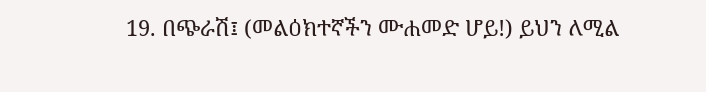19. በጭራሽ፤ (መልዕክተኛችን ሙሐመድ ሆይ!) ይህን ለሚል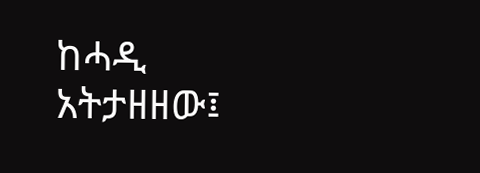ከሓዲ አትታዘዘው፤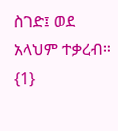ስገድ፤ ወደ አላህም ተቃረብ። {1}